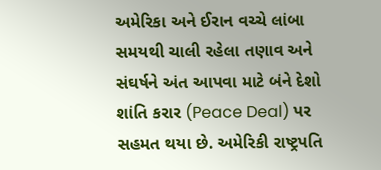અમેરિકા અને ઈરાન વચ્ચે લાંબા સમયથી ચાલી રહેલા તણાવ અને સંઘર્ષને અંત આપવા માટે બંને દેશો શાંતિ કરાર (Peace Deal) પર સહમત થયા છે. અમેરિકી રાષ્ટ્રપતિ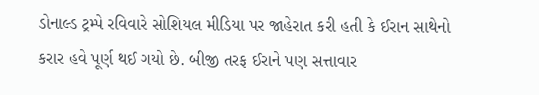ડોનાલ્ડ ટ્રમ્પે રવિવારે સોશિયલ મીડિયા પર જાહેરાત કરી હતી કે ઈરાન સાથેનો કરાર હવે પૂર્ણ થઈ ગયો છે. બીજી તરફ ઈરાને પણ સત્તાવાર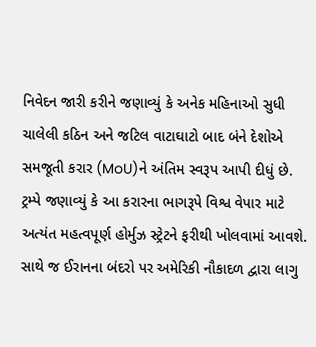નિવેદન જારી કરીને જણાવ્યું કે અનેક મહિનાઓ સુધી ચાલેલી કઠિન અને જટિલ વાટાઘાટો બાદ બંને દેશોએ સમજૂતી કરાર (MoU)ને અંતિમ સ્વરૂપ આપી દીધું છે.
ટ્રમ્પે જણાવ્યું કે આ કરારના ભાગરૂપે વિશ્વ વેપાર માટે અત્યંત મહત્વપૂર્ણ હોર્મુઝ સ્ટ્રેટને ફરીથી ખોલવામાં આવશે. સાથે જ ઈરાનના બંદરો પર અમેરિકી નૌકાદળ દ્વારા લાગુ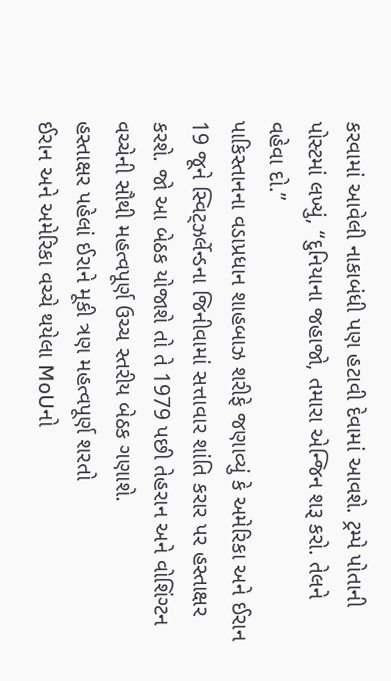કરવામાં આવેલી નાકાબંધી પણ હટાવી દેવામાં આવશે. ટ્રમ્પે પોતાની પોસ્ટમાં લખ્યું, “દુનિયાના જહાજો, તમારા એન્જિન શરૂ કરો. તેલને વહેવા દો.”
પાકિસ્તાનના વડાપ્રધાન શાહબાઝ શરીફે જણાવ્યું કે અમેરિકા અને ઈરાન 19 જૂને સ્વિટ્ઝર્લેન્ડના જિનીવામાં સત્તાવાર શાંતિ કરાર પર હસ્તાક્ષર કરશે. જો આ બેઠક યોજાશે તો તે 1979 પછી તેહરાન અને વોશિંગ્ટન વચ્ચેની સૌથી મહત્વપૂર્ણ ઉચ્ચ સ્તરીય બેઠક ગણાશે.
હસ્તાક્ષર પહેલાં ઈરાને મૂકી ત્રણ મહત્વપૂર્ણ શરતો
ઈરાન અને અમેરિકા વચ્ચે થયેલા MoUનો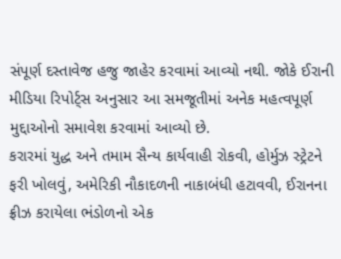સંપૂર્ણ દસ્તાવેજ હજુ જાહેર કરવામાં આવ્યો નથી. જોકે ઈરાની મીડિયા રિપોર્ટ્સ અનુસાર આ સમજૂતીમાં અનેક મહત્વપૂર્ણ મુદ્દાઓનો સમાવેશ કરવામાં આવ્યો છે.
કરારમાં યુદ્ધ અને તમામ સૈન્ય કાર્યવાહી રોકવી, હોર્મુઝ સ્ટ્રેટને ફરી ખોલવું, અમેરિકી નૌકાદળની નાકાબંધી હટાવવી, ઈરાનના ફ્રીઝ કરાયેલા ભંડોળનો એક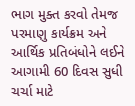ભાગ મુક્ત કરવો તેમજ પરમાણુ કાર્યક્રમ અને આર્થિક પ્રતિબંધોને લઈને આગામી 60 દિવસ સુધી ચર્ચા માટે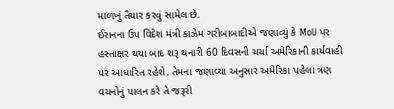માળખું તૈયાર કરવું સામેલ છે.
ઈરાનના ઉપ વિદેશ મંત્રી કાઝેમ ગરીબાબાદીએ જણાવ્યું કે MoU પર હસ્તાક્ષર થયા બાદ શરૂ થનારી 60 દિવસની ચર્ચા અમેરિકાની કાર્યવાહી પર આધારિત રહેશે. તેમના જણાવ્યા અનુસાર અમેરિકા પહેલા ત્રણ વચનોનું પાલન કરે તે જરૂરી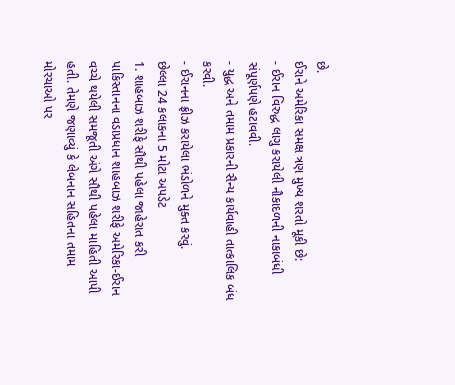છે.
ઈરાને અમેરિકા સમક્ષ ત્રણ મુખ્ય શરતો મૂકી છે:
- ઈરાન વિરુદ્ધ લાગુ કરાયેલી નૌકાદળની નાકાબંધી સંપૂર્ણપણે હટાવવી.
- યુદ્ધ અને તમામ પ્રકારની સૈન્ય કાર્યવાહી તાત્કાલિક બંધ કરવી.
- ઈરાનના ફ્રીઝ કરાયેલા ભંડોળને મુક્ત કરવું.
છેલ્લા 24 કલાકના 5 મોટા અપડેટ
1. શાહબાઝ શરીફે સૌથી પહેલા જાહેરાત કરી
પાકિસ્તાનના વડાપ્રધાન શાહબાઝ શરીફે અમેરિકા-ઈરાન વચ્ચે થયેલી સમજૂતી અંગે સૌથી પહેલા માહિતી આપી હતી. તેમણે જણાવ્યું કે લેબનાન સહિતના તમામ મોરચાઓ પર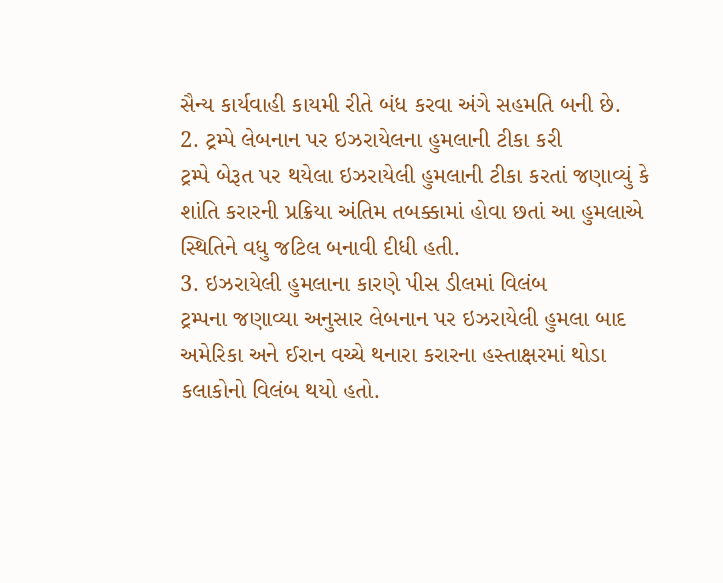સૈન્ય કાર્યવાહી કાયમી રીતે બંધ કરવા અંગે સહમતિ બની છે.
2. ટ્રમ્પે લેબનાન પર ઇઝરાયેલના હુમલાની ટીકા કરી
ટ્રમ્પે બેરૂત પર થયેલા ઇઝરાયેલી હુમલાની ટીકા કરતાં જણાવ્યું કે શાંતિ કરારની પ્રક્રિયા અંતિમ તબક્કામાં હોવા છતાં આ હુમલાએ સ્થિતિને વધુ જટિલ બનાવી દીધી હતી.
3. ઇઝરાયેલી હુમલાના કારણે પીસ ડીલમાં વિલંબ
ટ્રમ્પના જણાવ્યા અનુસાર લેબનાન પર ઇઝરાયેલી હુમલા બાદ અમેરિકા અને ઈરાન વચ્ચે થનારા કરારના હસ્તાક્ષરમાં થોડા કલાકોનો વિલંબ થયો હતો.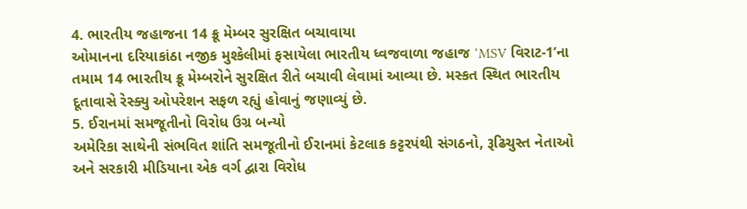4. ભારતીય જહાજના 14 ક્રૂ મેમ્બર સુરક્ષિત બચાવાયા
ઓમાનના દરિયાકાંઠા નજીક મુશ્કેલીમાં ફસાયેલા ભારતીય ધ્વજવાળા જહાજ ‘MSV વિરાટ-1’ના તમામ 14 ભારતીય ક્રૂ મેમ્બરોને સુરક્ષિત રીતે બચાવી લેવામાં આવ્યા છે. મસ્કત સ્થિત ભારતીય દૂતાવાસે રેસ્ક્યુ ઓપરેશન સફળ રહ્યું હોવાનું જણાવ્યું છે.
5. ઈરાનમાં સમજૂતીનો વિરોધ ઉગ્ર બન્યો
અમેરિકા સાથેની સંભવિત શાંતિ સમજૂતીનો ઈરાનમાં કેટલાક કટ્ટરપંથી સંગઠનો, રૂઢિચુસ્ત નેતાઓ અને સરકારી મીડિયાના એક વર્ગ દ્વારા વિરોધ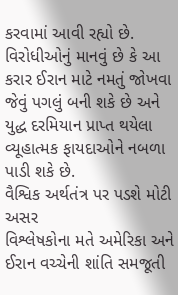કરવામાં આવી રહ્યો છે. વિરોધીઓનું માનવું છે કે આ કરાર ઈરાન માટે નમતું જોખવા જેવું પગલું બની શકે છે અને યુદ્ધ દરમિયાન પ્રાપ્ત થયેલા વ્યૂહાત્મક ફાયદાઓને નબળા પાડી શકે છે.
વૈશ્વિક અર્થતંત્ર પર પડશે મોટી અસર
વિશ્લેષકોના મતે અમેરિકા અને ઈરાન વચ્ચેની શાંતિ સમજૂતી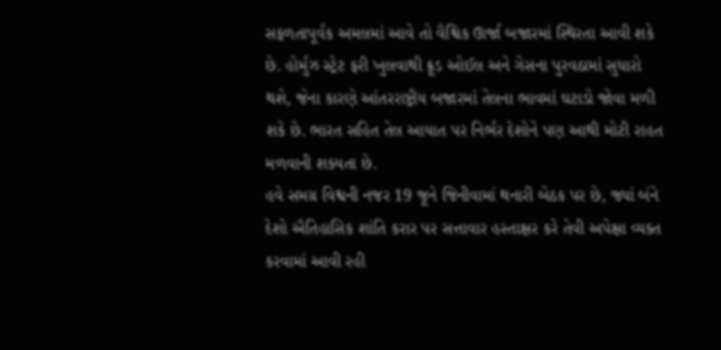સફળતાપૂર્વક અમલમાં આવે તો વૈશ્વિક ઊર્જા બજારમાં સ્થિરતા આવી શકે છે. હોર્મુઝ સ્ટ્રેટ ફરી ખુલવાથી ક્રૂડ ઓઈલ અને ગેસના પુરવઠામાં સુધારો થશે, જેના કારણે આંતરરાષ્ટ્રીય બજારમાં તેલના ભાવમાં ઘટાડો જોવા મળી શકે છે. ભારત સહિત તેલ આયાત પર નિર્ભર દેશોને પણ આથી મોટી રાહત મળવાની શક્યતા છે.
હવે સમગ્ર વિશ્વની નજર 19 જૂને જિનીવામાં થનારી બેઠક પર છે, જ્યાં બંને દેશો ઐતિહાસિક શાંતિ કરાર પર સત્તાવાર હસ્તાક્ષર કરે તેવી અપેક્ષા વ્યક્ત કરવામાં આવી રહી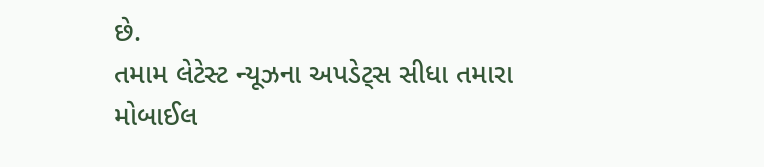છે.
તમામ લેટેસ્ટ ન્યૂઝના અપડેટ્સ સીધા તમારા મોબાઈલ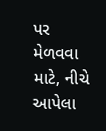પર મેળવવા માટે, નીચે આપેલા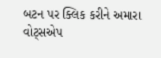બટન પર ક્લિક કરીને અમારા વોટ્સએપ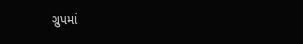ગ્રુપમાં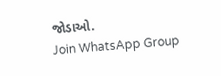જોડાઓ.
Join WhatsApp Group